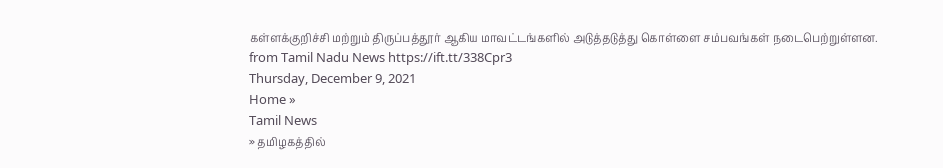கள்ளக்குறிச்சி மற்றும் திருப்பத்தூர் ஆகிய மாவட்டங்களில் அடுத்தடுத்து கொள்ளை சம்பவங்கள் நடைபெற்றுள்ளன.
from Tamil Nadu News https://ift.tt/338Cpr3
Thursday, December 9, 2021
Home »
Tamil News
» தமிழகத்தில்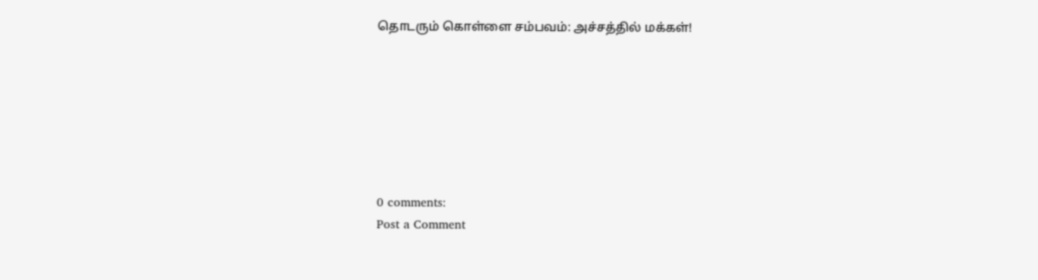தொடரும் கொள்ளை சம்பவம்: அச்சத்தில் மக்கள்!







0 comments:
Post a Comment